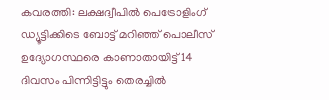കവരത്തി: ലക്ഷദ്വീപിൽ പെട്രോളിംഗ് ഡ്യൂട്ടിക്കിടെ ബോട്ട് മറിഞ്ഞ് പൊലീസ് ഉദ്യോഗസ്ഥരെ കാണാതായിട്ട് 14 ദിവസം പിന്നിട്ടിട്ടും തെരച്ചിൽ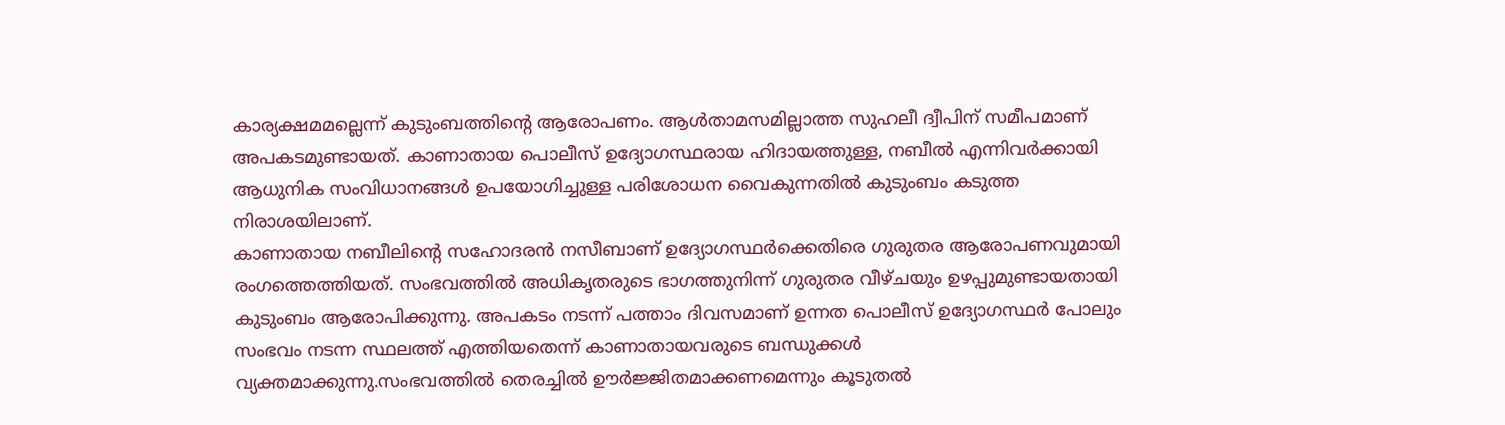കാര്യക്ഷമമല്ലെന്ന് കുടുംബത്തിന്റെ ആരോപണം. ആൾതാമസമില്ലാത്ത സുഹലീ ദ്വീപിന് സമീപമാണ് അപകടമുണ്ടായത്. കാണാതായ പൊലീസ് ഉദ്യോഗസ്ഥരായ ഹിദായത്തുള്ള, നബീൽ എന്നിവർക്കായി ആധുനിക സംവിധാനങ്ങൾ ഉപയോഗിച്ചുള്ള പരിശോധന വൈകുന്നതിൽ കുടുംബം കടുത്ത നിരാശയിലാണ്.
കാണാതായ നബീലിന്റെ സഹോദരൻ നസീബാണ് ഉദ്യോഗസ്ഥർക്കെതിരെ ഗുരുതര ആരോപണവുമായി രംഗത്തെത്തിയത്. സംഭവത്തിൽ അധികൃതരുടെ ഭാഗത്തുനിന്ന് ഗുരുതര വീഴ്ചയും ഉഴപ്പുമുണ്ടായതായി കുടുംബം ആരോപിക്കുന്നു. അപകടം നടന്ന് പത്താം ദിവസമാണ് ഉന്നത പൊലീസ് ഉദ്യോഗസ്ഥർ പോലും സംഭവം നടന്ന സ്ഥലത്ത് എത്തിയതെന്ന് കാണാതായവരുടെ ബന്ധുക്കൾ വ്യക്തമാക്കുന്നു.സംഭവത്തിൽ തെരച്ചിൽ ഊർജ്ജിതമാക്കണമെന്നും കൂടുതൽ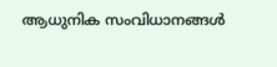ആധുനിക സംവിധാനങ്ങൾ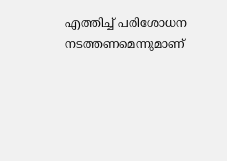എത്തിച്ച് പരിശോധന നടത്തണമെന്നുമാണ്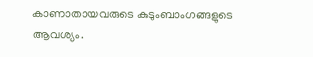കാണാതായവരുടെ കുടുംബാംഗങ്ങളുടെ ആവശ്യം.